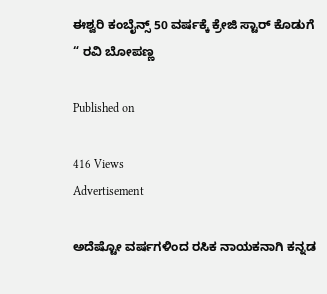ಈಶ್ವರಿ ಕಂಬೈನ್ಸ್ 50 ವರ್ಷಕ್ಕೆ ಕ್ರೇಜಿ ಸ್ಟಾರ್ ಕೊಡುಗೆ “ ರವಿ ಬೋಪಣ್ಣ

Published on

416 Views
Advertisement

ಅದೆಷ್ಟೋ ವರ್ಷಗಳಿಂದ ರಸಿಕ ನಾಯಕನಾಗಿ ಕನ್ನಡ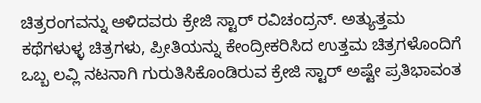ಚಿತ್ರರಂಗವನ್ನು ಆಳಿದವರು ಕ್ರೇಜಿ ಸ್ಟಾರ್ ರವಿಚಂದ್ರನ್. ಅತ್ಯುತ್ತಮ ಕಥೆಗಳುಳ್ಳ ಚಿತ್ರಗಳು, ಪ್ರೀತಿಯನ್ನು ಕೇಂದ್ರೀಕರಿಸಿದ ಉತ್ತಮ ಚಿತ್ರಗಳೊಂದಿಗೆ ಒಬ್ಬ ಲವ್ಲಿ ನಟನಾಗಿ ಗುರುತಿಸಿಕೊಂಡಿರುವ ಕ್ರೇಜಿ ಸ್ಟಾರ್ ಅಷ್ಟೇ ಪ್ರತಿಭಾವಂತ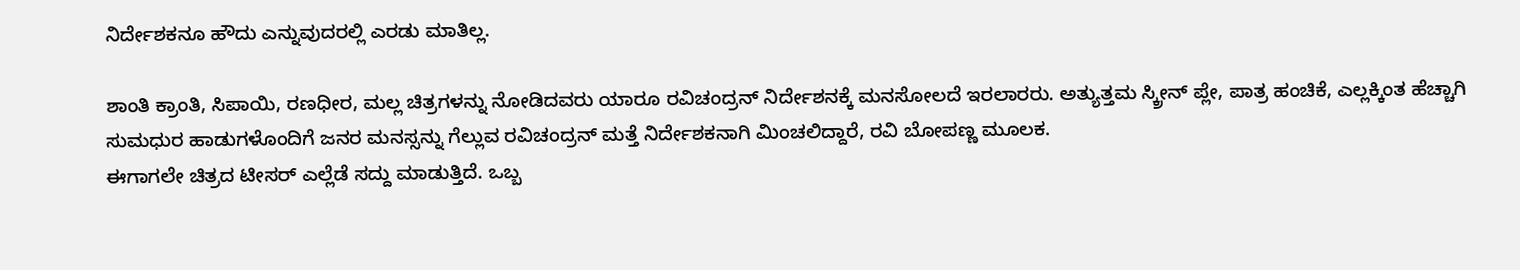ನಿರ್ದೇಶಕನೂ ಹೌದು ಎನ್ನುವುದರಲ್ಲಿ ಎರಡು ಮಾತಿಲ್ಲ.

ಶಾಂತಿ ಕ್ರಾಂತಿ, ಸಿಪಾಯಿ, ರಣಧೀರ, ಮಲ್ಲ ಚಿತ್ರಗಳನ್ನು ನೋಡಿದವರು ಯಾರೂ ರವಿಚಂದ್ರನ್ ನಿರ್ದೇಶನಕ್ಕೆ ಮನಸೋಲದೆ ಇರಲಾರರು. ಅತ್ಯುತ್ತಮ ಸ್ಕ್ರೀನ್ ಪ್ಲೇ, ಪಾತ್ರ ಹಂಚಿಕೆ, ಎಲ್ಲಕ್ಕಿಂತ ಹೆಚ್ಚಾಗಿ ಸುಮಧುರ ಹಾಡುಗಳೊಂದಿಗೆ ಜನರ ಮನಸ್ಸನ್ನು ಗೆಲ್ಲುವ ರವಿಚಂದ್ರನ್ ಮತ್ತೆ ನಿರ್ದೇಶಕನಾಗಿ ಮಿಂಚಲಿದ್ದಾರೆ, ರವಿ ಬೋಪಣ್ಣ ಮೂಲಕ.
ಈಗಾಗಲೇ ಚಿತ್ರದ ಟೀಸರ್ ಎಲ್ಲೆಡೆ ಸದ್ದು ಮಾಡುತ್ತಿದೆ. ಒಬ್ಬ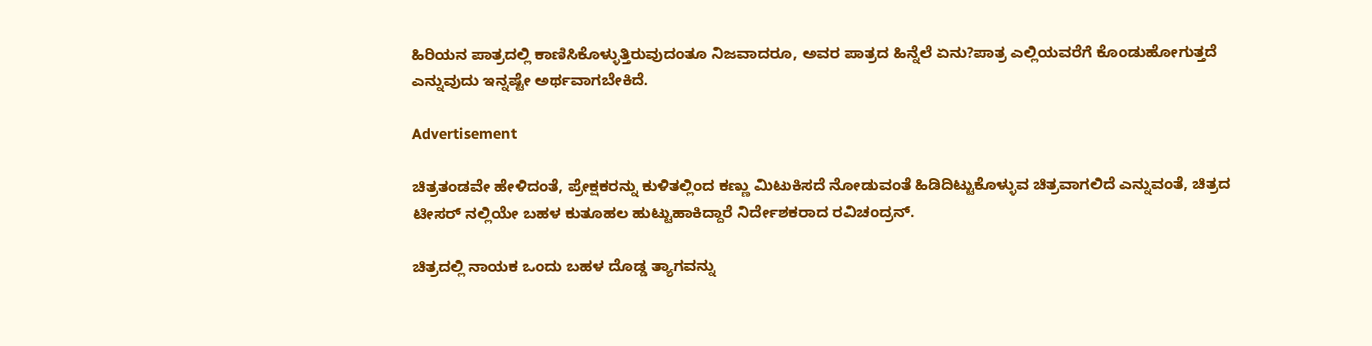ಹಿರಿಯನ ಪಾತ್ರದಲ್ಲಿ ಕಾಣಿಸಿಕೊಳ್ಳುತ್ತಿರುವುದಂತೂ ನಿಜವಾದರೂ, ಅವರ ಪಾತ್ರದ ಹಿನ್ನೆಲೆ ಏನು?ಪಾತ್ರ ಎಲ್ಲಿಯವರೆಗೆ ಕೊಂಡುಹೋಗುತ್ತದೆ ಎನ್ನುವುದು ಇನ್ನಷ್ಟೇ ಅರ್ಥವಾಗಬೇಕಿದೆ.

Advertisement

ಚಿತ್ರತಂಡವೇ ಹೇಳಿದಂತೆ, ಪ್ರೇಕ್ಷಕರನ್ನು ಕುಳಿತಲ್ಲಿಂದ ಕಣ್ಣು ಮಿಟುಕಿಸದೆ ನೋಡುವಂತೆ ಹಿಡಿದಿಟ್ಟುಕೊಳ್ಳುವ ಚಿತ್ರವಾಗಲಿದೆ ಎನ್ನುವಂತೆ, ಚಿತ್ರದ ಟೀಸರ್ ನಲ್ಲಿಯೇ ಬಹಳ ಕುತೂಹಲ ಹುಟ್ಟುಹಾಕಿದ್ದಾರೆ ನಿರ್ದೇಶಕರಾದ ರವಿಚಂದ್ರನ್.

ಚಿತ್ರದಲ್ಲಿ ನಾಯಕ ಒಂದು ಬಹಳ ದೊಡ್ಡ ತ್ಯಾಗವನ್ನು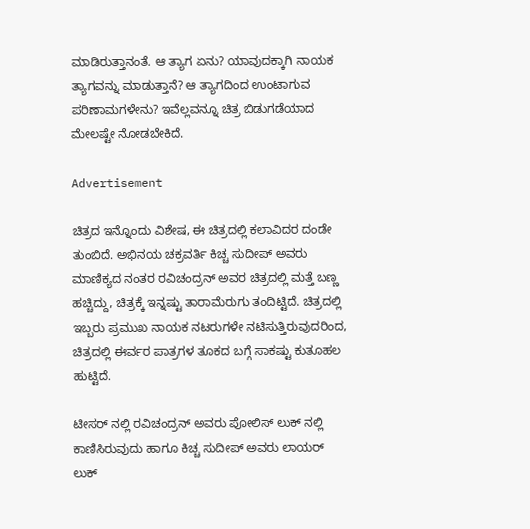ಮಾಡಿರುತ್ತಾನಂತೆ. ಆ ತ್ಯಾಗ ಏನು? ಯಾವುದಕ್ಕಾಗಿ ನಾಯಕ ತ್ಯಾಗವನ್ನು ಮಾಡುತ್ತಾನೆ? ಆ ತ್ಯಾಗದಿಂದ ಉಂಟಾಗುವ ಪರಿಣಾಮಗಳೇನು? ಇವೆಲ್ಲವನ್ನೂ ಚಿತ್ರ ಬಿಡುಗಡೆಯಾದ ಮೇಲಷ್ಟೇ ನೋಡಬೇಕಿದೆ.

Advertisement

ಚಿತ್ರದ ಇನ್ನೊಂದು ವಿಶೇಷ, ಈ ಚಿತ್ರದಲ್ಲಿ ಕಲಾವಿದರ ದಂಡೇ ತುಂಬಿದೆ. ಅಭಿನಯ ಚಕ್ರವರ್ತಿ ಕಿಚ್ಚ ಸುದೀಪ್ ಅವರು ಮಾಣಿಕ್ಯದ ನಂತರ ರವಿಚಂದ್ರನ್ ಅವರ ಚಿತ್ರದಲ್ಲಿ ಮತ್ತೆ ಬಣ್ಣ ಹಚ್ಚಿದ್ದು, ಚಿತ್ರಕ್ಕೆ ಇನ್ನಷ್ಟು ತಾರಾಮೆರುಗು ತಂದಿಟ್ಟಿದೆ. ಚಿತ್ರದಲ್ಲಿ ಇಬ್ಬರು ಪ್ರಮುಖ ನಾಯಕ ನಟರುಗಳೇ ನಟಿಸುತ್ತಿರುವುದರಿಂದ, ಚಿತ್ರದಲ್ಲಿ ಈರ್ವರ ಪಾತ್ರಗಳ ತೂಕದ ಬಗ್ಗೆ ಸಾಕಷ್ಟು ಕುತೂಹಲ ಹುಟ್ಟಿದೆ.

ಟೀಸರ್ ನಲ್ಲಿ ರವಿಚಂದ್ರನ್ ಅವರು ಪೋಲಿಸ್ ಲುಕ್ ನಲ್ಲಿ ಕಾಣಿಸಿರುವುದು ಹಾಗೂ ಕಿಚ್ಚ ಸುದೀಪ್ ಅವರು ಲಾಯರ್ ಲುಕ್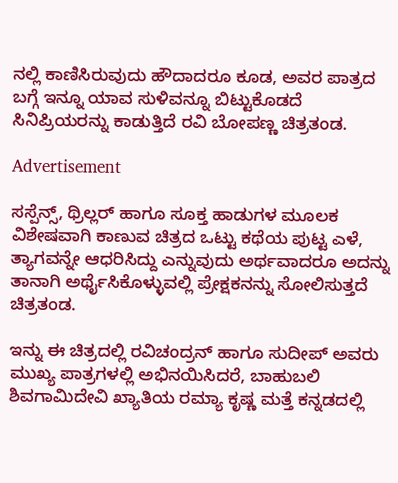ನಲ್ಲಿ ಕಾಣಿಸಿರುವುದು ಹೌದಾದರೂ ಕೂಡ, ಅವರ ಪಾತ್ರದ ಬಗ್ಗೆ ಇನ್ನೂ ಯಾವ ಸುಳಿವನ್ನೂ ಬಿಟ್ಟುಕೊಡದೆ ಸಿನಿಪ್ರಿಯರನ್ನು ಕಾಡುತ್ತಿದೆ ರವಿ ಬೋಪಣ್ಣ ಚಿತ್ರತಂಡ.

Advertisement

ಸಸ್ಪೆನ್ಸ್, ಥ್ರಿಲ್ಲರ್ ಹಾಗೂ ಸೂಕ್ತ ಹಾಡುಗಳ ಮೂಲಕ ವಿಶೇಷವಾಗಿ ಕಾಣುವ ಚಿತ್ರದ ಒಟ್ಟು ಕಥೆಯ ಪುಟ್ಟ ಎಳೆ, ತ್ಯಾಗವನ್ನೇ ಆಧರಿಸಿದ್ದು ಎನ್ನುವುದು ಅರ್ಥವಾದರೂ ಅದನ್ನು ತಾನಾಗಿ ಅರ್ಥೈಸಿಕೊಳ್ಳುವಲ್ಲಿ ಪ್ರೇಕ್ಷಕನನ್ನು ಸೋಲಿಸುತ್ತದೆ ಚಿತ್ರತಂಡ.

ಇನ್ನು ಈ ಚಿತ್ರದಲ್ಲಿ ರವಿಚಂದ್ರನ್ ಹಾಗೂ ಸುದೀಪ್ ಅವರು ಮುಖ್ಯ ಪಾತ್ರಗಳಲ್ಲಿ ಅಭಿನಯಿಸಿದರೆ, ಬಾಹುಬಲಿ ಶಿವಗಾಮಿದೇವಿ ಖ್ಯಾತಿಯ ರಮ್ಯಾ ಕೃಷ್ಣ ಮತ್ತೆ ಕನ್ನಡದಲ್ಲಿ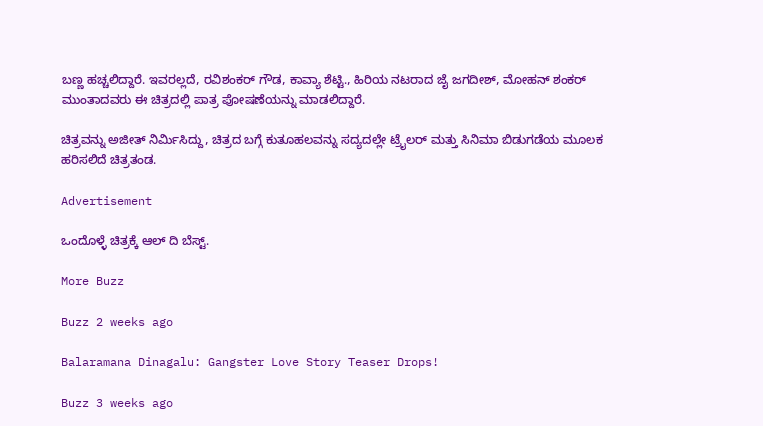ಬಣ್ಣ ಹಚ್ಚಲಿದ್ದಾರೆ. ಇವರಲ್ಲದೆ, ರವಿಶಂಕರ್ ಗೌಡ, ಕಾವ್ಯಾ ಶೆಟ್ಟಿ., ಹಿರಿಯ ನಟರಾದ ಜೈ ಜಗದೀಶ್, ಮೋಹನ್ ಶಂಕರ್ ಮುಂತಾದವರು ಈ ಚಿತ್ರದಲ್ಲಿ ಪಾತ್ರ ಪೋಷಣೆಯನ್ನು ಮಾಡಲಿದ್ದಾರೆ.

ಚಿತ್ರವನ್ನು ಅಜೀತ್ ನಿರ್ಮಿಸಿದ್ದು, ಚಿತ್ರದ ಬಗ್ಗೆ ಕುತೂಹಲವನ್ನು ಸದ್ಯದಲ್ಲೇ ಟ್ರೈಲರ್ ಮತ್ತು ಸಿನಿಮಾ ಬಿಡುಗಡೆಯ ಮೂಲಕ ಹರಿಸಲಿದೆ ಚಿತ್ರತಂಡ.

Advertisement

ಒಂದೊಳ್ಳೆ ಚಿತ್ರಕ್ಕೆ ಆಲ್ ದಿ ಬೆಸ್ಟ್.

More Buzz

Buzz 2 weeks ago

Balaramana Dinagalu: Gangster Love Story Teaser Drops!

Buzz 3 weeks ago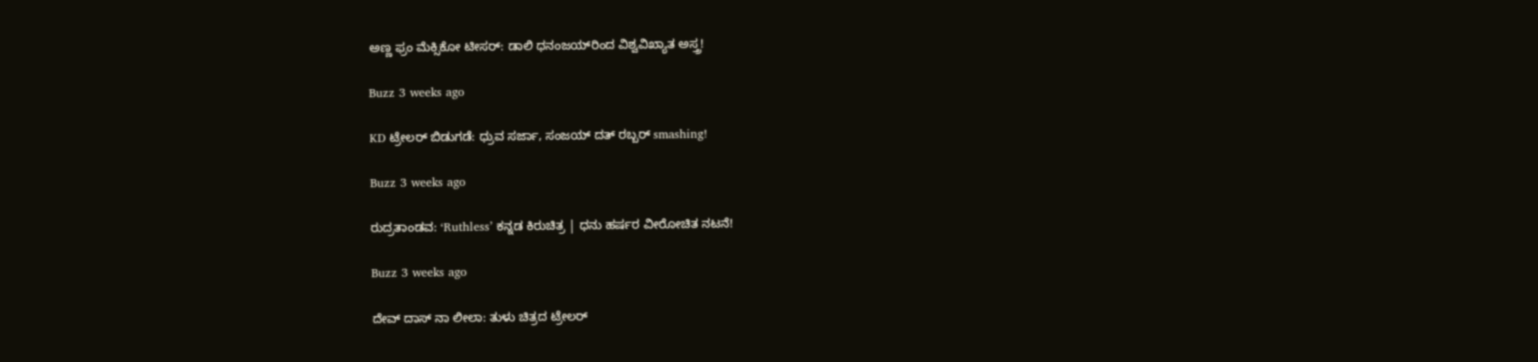ಅಣ್ಣ ಫ್ರಂ ಮೆಕ್ಸಿಕೋ ಟೀಸರ್: ಡಾಲಿ ಧನಂಜಯ್‌ರಿಂದ ವಿಶ್ವವಿಖ್ಯಾತ ಅಸ್ತ್ರ!

Buzz 3 weeks ago

KD ಟ್ರೇಲರ್ ಬಿಡುಗಡೆ: ಧ್ರುವ ಸರ್ಜಾ, ಸಂಜಯ್ ದತ್ ರಬ್ಬರ್ smashing!

Buzz 3 weeks ago

ರುದ್ರತಾಂಡವ: ‘Ruthless’ ಕನ್ನಡ ಕಿರುಚಿತ್ರ | ಧನು ಹರ್ಷರ ವೀರೋಚಿತ ನಟನೆ!

Buzz 3 weeks ago

ದೇವ್ ದಾಸ್ ನಾ ಲೀಲಾ: ತುಳು ಚಿತ್ರದ ಟ್ರೇಲರ್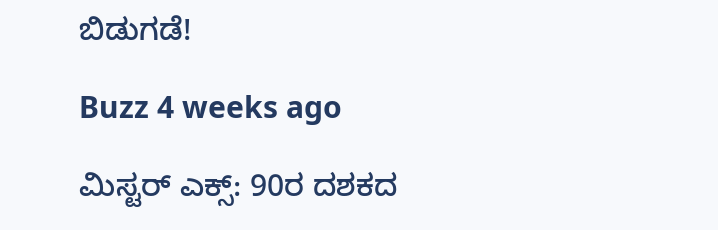ಬಿಡುಗಡೆ!

Buzz 4 weeks ago

ಮಿಸ್ಟರ್ ಎಕ್ಸ್: 90ರ ದಶಕದ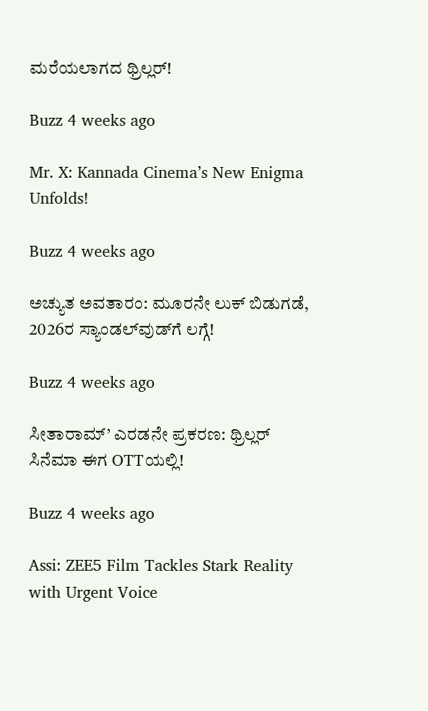ಮರೆಯಲಾಗದ ಥ್ರಿಲ್ಲರ್!

Buzz 4 weeks ago

Mr. X: Kannada Cinema’s New Enigma Unfolds!

Buzz 4 weeks ago

ಅಚ್ಯುತ ಅವತಾರಂ: ಮೂರನೇ ಲುಕ್ ಬಿಡುಗಡೆ, 2026ರ ಸ್ಯಾಂಡಲ್‌ವುಡ್‌ಗೆ ಲಗ್ಗೆ!

Buzz 4 weeks ago

ಸೀತಾರಾಮ್’ ಎರಡನೇ ಪ್ರಕರಣ: ಥ್ರಿಲ್ಲರ್ ಸಿನೆಮಾ ಈಗ OTTಯಲ್ಲಿ!

Buzz 4 weeks ago

Assi: ZEE5 Film Tackles Stark Reality with Urgent Voice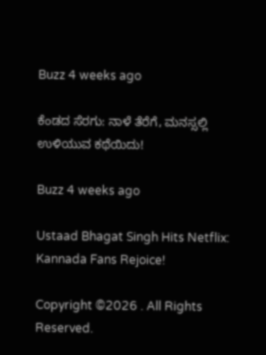Buzz 4 weeks ago

ಕೆಂಡದ ಸೆರಗು: ನಾಳೆ ತೆರೆಗೆ, ಮನಸ್ಸಲ್ಲಿ ಉಳಿಯುವ ಕಥೆಯಿದು!

Buzz 4 weeks ago

Ustaad Bhagat Singh Hits Netflix: Kannada Fans Rejoice!

Copyright ©2026 . All Rights Reserved.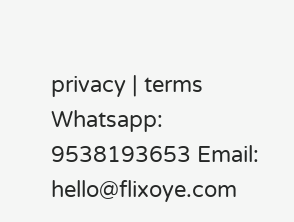privacy | terms Whatsapp: 9538193653 Email: hello@flixoye.com